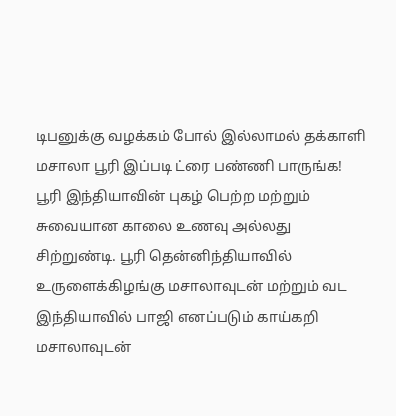டிபனுக்கு வழக்கம் போல் இல்லாமல் தக்காளி மசாலா பூரி இப்படி ட்ரை பண்ணி பாருங்க!
பூரி இந்தியாவின் புகழ் பெற்ற மற்றும் சுவையான காலை உணவு அல்லது சிற்றுண்டி. பூரி தென்னிந்தியாவில் உருளைக்கிழங்கு மசாலாவுடன் மற்றும் வட இந்தியாவில் பாஜி எனப்படும் காய்கறி மசாலாவுடன்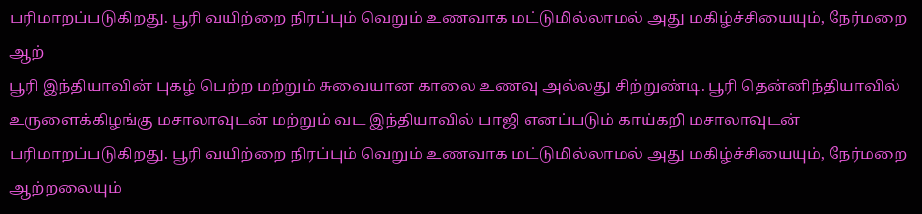பரிமாறப்படுகிறது. பூரி வயிற்றை நிரப்பும் வெறும் உணவாக மட்டுமில்லாமல் அது மகிழ்ச்சியையும், நேர்மறை ஆற்
பூரி இந்தியாவின் புகழ் பெற்ற மற்றும் சுவையான காலை உணவு அல்லது சிற்றுண்டி. பூரி தென்னிந்தியாவில் உருளைக்கிழங்கு மசாலாவுடன் மற்றும் வட இந்தியாவில் பாஜி எனப்படும் காய்கறி மசாலாவுடன் பரிமாறப்படுகிறது. பூரி வயிற்றை நிரப்பும் வெறும் உணவாக மட்டுமில்லாமல் அது மகிழ்ச்சியையும், நேர்மறை ஆற்றலையும்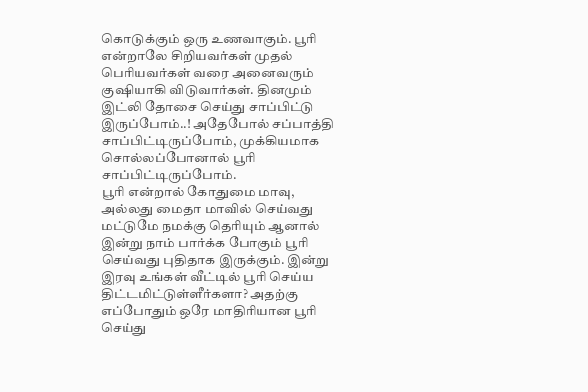கொடுக்கும் ஒரு உணவாகும். பூரி என்றாலே சிறியவர்கள் முதல் பெரியவர்கள் வரை அனைவரும் குஷியாகி விடுவார்கள். தினமும் இட்லி தோசை செய்து சாப்பிட்டு இருப்போம்..! அதேபோல் சப்பாத்தி சாப்பிட்டிருப்போம், முக்கியமாக சொல்லப்போனால் பூரி சாப்பிட்டிருப்போம்.
பூரி என்றால் கோதுமை மாவு, அல்லது மைதா மாவில் செய்வது மட்டுமே நமக்கு தெரியும் ஆனால் இன்று நாம் பார்க்க போகும் பூரி செய்வது புதிதாக இருக்கும். இன்று இரவு உங்கள் வீட்டில் பூரி செய்ய திட்டமிட்டுள்ளீர்களா? அதற்கு எப்போதும் ஒரே மாதிரியான பூரி செய்து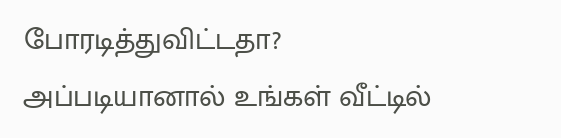போரடித்துவிட்டதா? அப்படியானால் உங்கள் வீட்டில்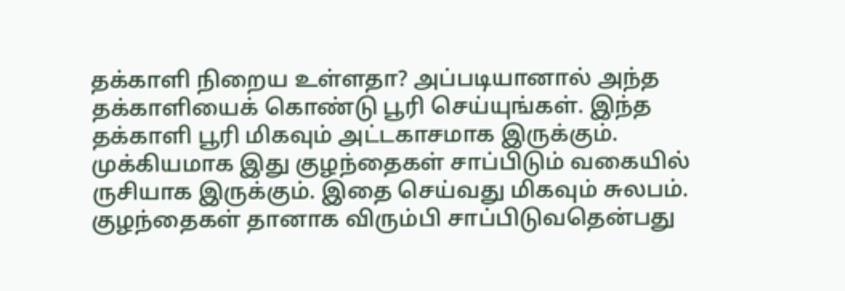தக்காளி நிறைய உள்ளதா? அப்படியானால் அந்த தக்காளியைக் கொண்டு பூரி செய்யுங்கள். இந்த தக்காளி பூரி மிகவும் அட்டகாசமாக இருக்கும். முக்கியமாக இது குழந்தைகள் சாப்பிடும் வகையில் ருசியாக இருக்கும். இதை செய்வது மிகவும் சுலபம்.
குழந்தைகள் தானாக விரும்பி சாப்பிடுவதென்பது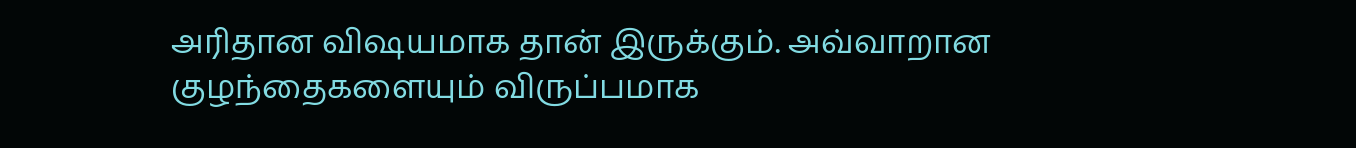அரிதான விஷயமாக தான் இருக்கும். அவ்வாறான குழந்தைகளையும் விருப்பமாக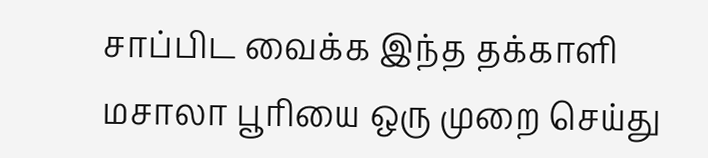சாப்பிட வைக்க இந்த தக்காளி மசாலா பூரியை ஒரு முறை செய்து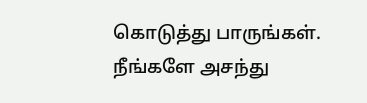கொடுத்து பாருங்கள். நீங்களே அசந்து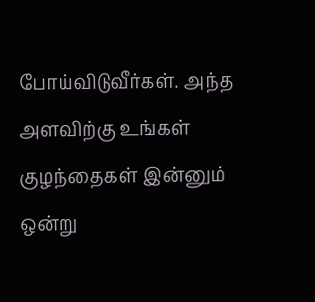போய்விடுவீர்கள். அந்த அளவிற்கு உங்கள் குழந்தைகள் இன்னும் ஒன்று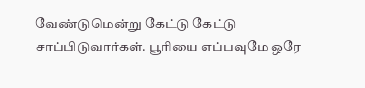வேண்டுமென்று கேட்டு கேட்டு சாப்பிடுவார்கள். பூரியை எப்பவுமே ஒரே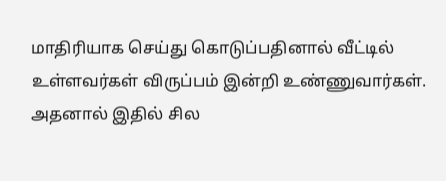மாதிரியாக செய்து கொடுப்பதினால் வீட்டில் உள்ளவர்கள் விருப்பம் இன்றி உண்ணுவார்கள். அதனால் இதில் சில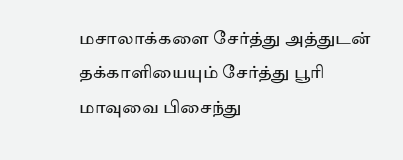மசாலாக்களை சேர்த்து அத்துடன் தக்காளியையும் சேர்த்து பூரி மாவுவை பிசைந்து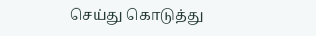செய்து கொடுத்து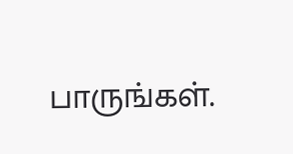பாருங்கள்.